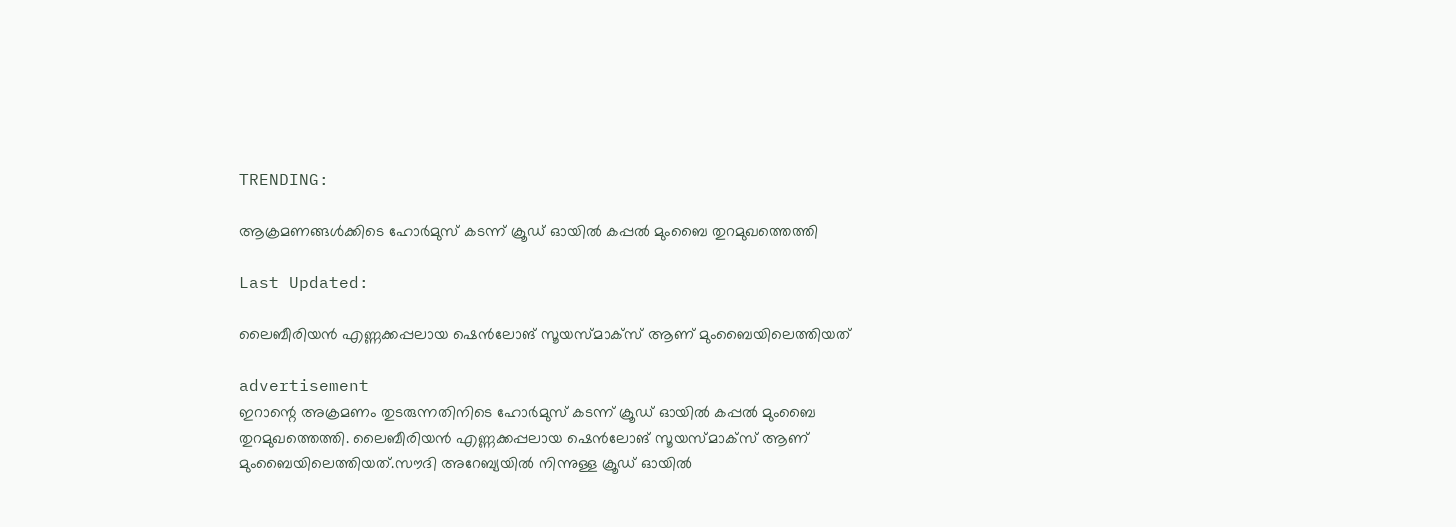TRENDING:

ആക്രമണങ്ങൾക്കിടെ ഹോർമുസ് കടന്ന് ക്രൂഡ് ഓയിൽ കപ്പൽ മുംബൈ തുറമുഖത്തെത്തി

Last Updated:

ലൈബീരിയൻ എണ്ണക്കപ്പലായ ഷെൻലോങ് സൂയസ്മാക്‌സ് ആണ് മുംബൈയിലെത്തിയത്

advertisement
ഇറാന്റെ അക്രമണം തുടരുന്നതിനിടെ ഹോർമുസ് കടന്ന് ക്രൂഡ് ഓയിൽ കപ്പൽ മുംബൈ തുറമുഖത്തെത്തി. ലൈബീരിയൻ എണ്ണക്കപ്പലായ ഷെൻലോങ് സൂയസ്മാക്‌സ് ആണ് മുംബൈയിലെത്തിയത്.സൗദി അറേബ്യയിൽ നിന്നുള്ള ക്രൂഡ് ഓയിൽ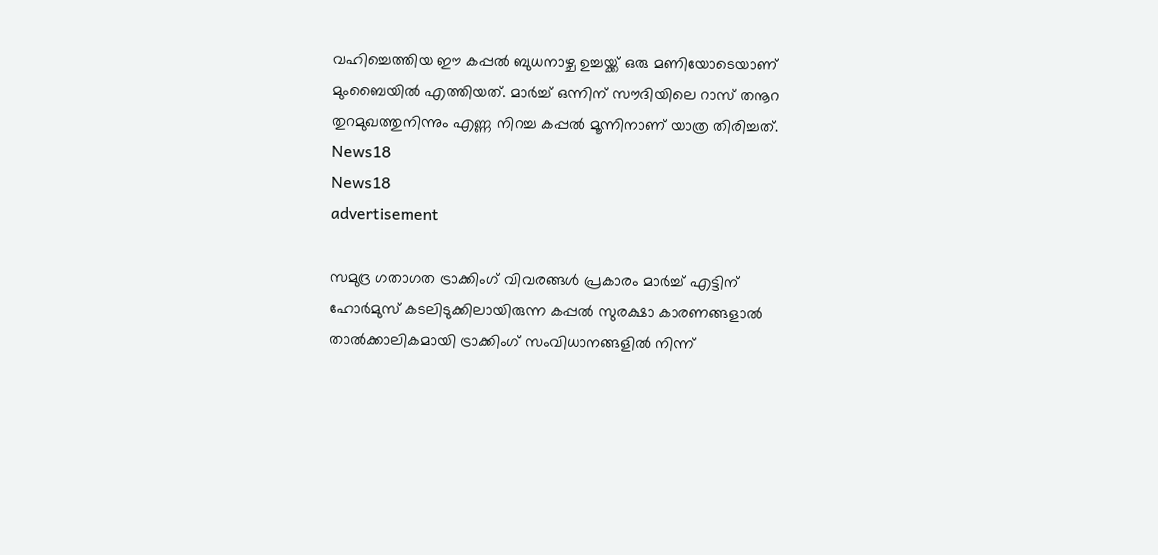വഹിച്ചെത്തിയ ഈ കപ്പൽ ബുധനാഴ്ച ഉച്ചയ്ക്ക് ഒരു മണിയോടെയാണ് മുംബൈയിൽ എത്തിയത്. മാർച്ച് ഒന്നിന് സൗദിയിലെ റാസ് തനൂറ തുറമുഖത്തുനിന്നും എണ്ണ നിറച്ച കപ്പൽ മൂന്നിനാണ് യാത്ര തിരിച്ചത്.
News18
News18
advertisement

സമുദ്ര ഗതാഗത ട്രാക്കിംഗ് വിവരങ്ങൾ പ്രകാരം മാർച്ച് എട്ടിന് ഹോർമുസ് കടലിടുക്കിലായിരുന്ന കപ്പൽ സുരക്ഷാ കാരണങ്ങളാൽ താൽക്കാലികമായി ട്രാക്കിംഗ് സംവിധാനങ്ങളിൽ നിന്ന്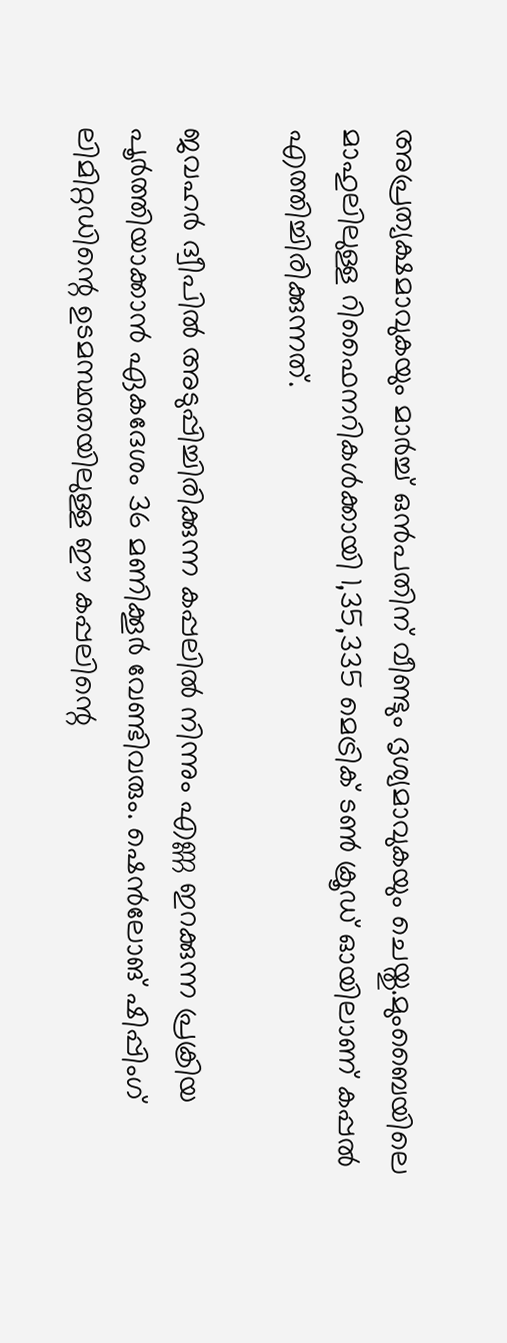അപ്രത്യക്ഷമാവുകയും മാർച്ച് ഒൻപതിന് വീണ്ടും ദൃശ്യമാവുകയും ചെയ്തു.മുംബൈയിലെ മാഹുലിലുള്ള റിഫൈനറികൾക്കായി 1,35,335 മെട്രിക് ടൺ ക്രൂഡ് ഓയിലാണ് കപ്പൽ എത്തിച്ചിരിക്കുന്നത്.

ജവഹർ ദ്വീപിൽ അടുപ്പിച്ചിരിക്കുന്ന കപ്പലിൽ നിന്നും എണ്ണ ഇറക്കുന്ന പ്രക്രിയ പൂർത്തിയാക്കാൻ ഏകദേശം 36 മണിക്കൂർ വേണ്ടിവരും. ഷെൻലോങ് ഷിപ്പിംഗ് ലിമിറ്റഡിന്റെ ഉടമസ്ഥതയിലുള്ള ഈ കപ്പലിന്റെ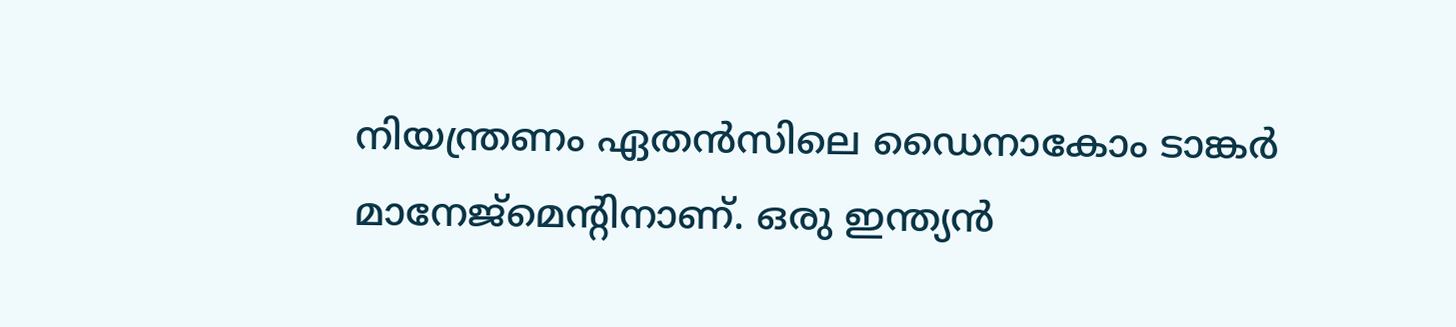നിയന്ത്രണം ഏതൻസിലെ ഡൈനാകോം ടാങ്കർ മാനേജ്‌മെന്റിനാണ്. ഒരു ഇന്ത്യൻ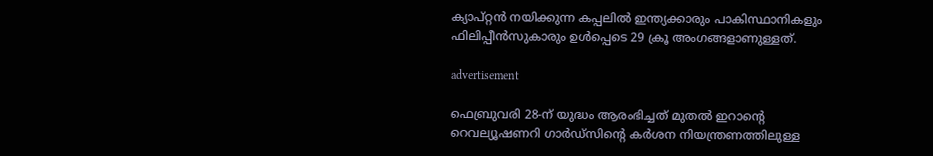ക്യാപ്റ്റൻ നയിക്കുന്ന കപ്പലിൽ ഇന്ത്യക്കാരും പാകിസ്ഥാനികളും ഫിലിപ്പീൻസുകാരും ഉൾപ്പെടെ 29 ക്രൂ അംഗങ്ങളാണുള്ളത്.

advertisement

ഫെബ്രുവരി 28-ന് യുദ്ധം ആരംഭിച്ചത് മുതൽ ഇറാന്റെ റെവല്യൂഷണറി ഗാർഡ്‌സിന്റെ കർശന നിയന്ത്രണത്തിലുള്ള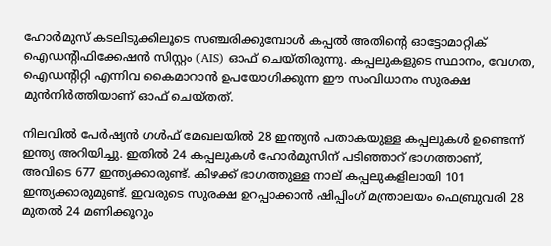ഹോർമുസ് കടലിടുക്കിലൂടെ സഞ്ചരിക്കുമ്പോൾ കപ്പൽ അതിന്റെ ഓട്ടോമാറ്റിക് ഐഡന്റിഫിക്കേഷൻ സിസ്റ്റം (AIS) ഓഫ് ചെയ്തിരുന്നു. കപ്പലുകളുടെ സ്ഥാനം, വേഗത, ഐഡന്റിറ്റി എന്നിവ കൈമാറാൻ ഉപയോഗിക്കുന്ന ഈ സംവിധാനം സുരക്ഷ മുൻനിർത്തിയാണ് ഓഫ് ചെയ്തത്.

നിലവിൽ പേർഷ്യൻ ഗൾഫ് മേഖലയിൽ 28 ഇന്ത്യൻ പതാകയുള്ള കപ്പലുകൾ ഉണ്ടെന്ന് ഇന്ത്യ അറിയിച്ചു. ഇതിൽ 24 കപ്പലുകൾ ഹോർമുസിന് പടിഞ്ഞാറ് ഭാഗത്താണ്, അവിടെ 677 ഇന്ത്യക്കാരുണ്ട്. കിഴക്ക് ഭാഗത്തുള്ള നാല് കപ്പലുകളിലായി 101 ഇന്ത്യക്കാരുമുണ്ട്. ഇവരുടെ സുരക്ഷ ഉറപ്പാക്കാൻ ഷിപ്പിംഗ് മന്ത്രാലയം ഫെബ്രുവരി 28 മുതൽ 24 മണിക്കൂറും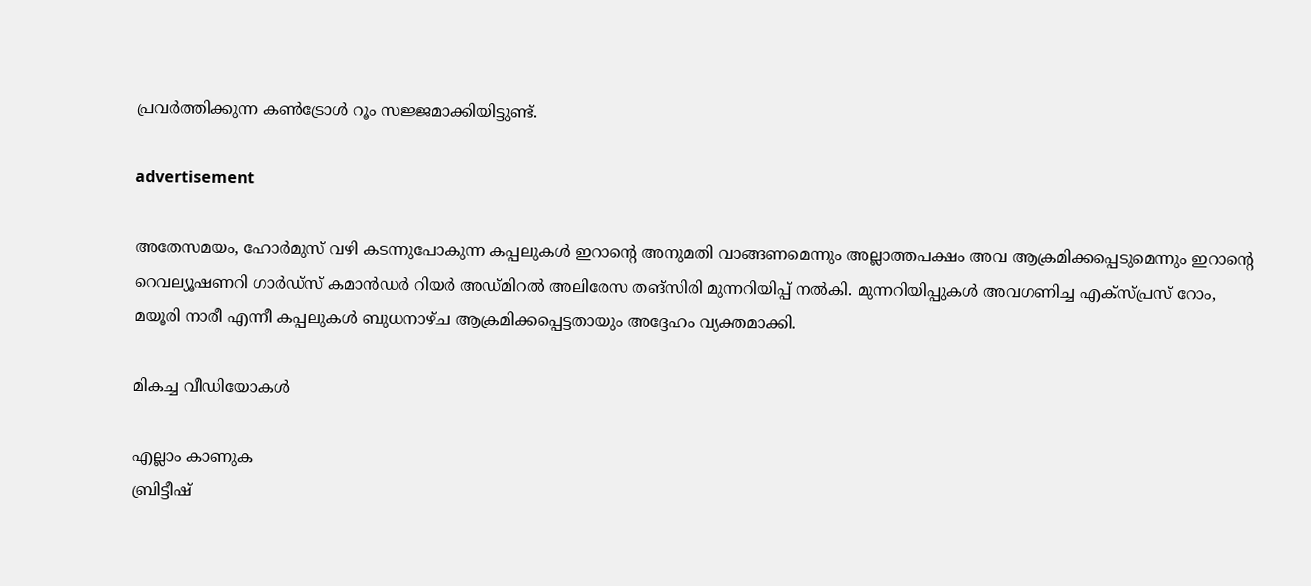പ്രവർത്തിക്കുന്ന കൺട്രോൾ റൂം സജ്ജമാക്കിയിട്ടുണ്ട്.

advertisement

അതേസമയം, ഹോർമുസ് വഴി കടന്നുപോകുന്ന കപ്പലുകൾ ഇറാന്റെ അനുമതി വാങ്ങണമെന്നും അല്ലാത്തപക്ഷം അവ ആക്രമിക്കപ്പെടുമെന്നും ഇറാന്റെ റെവല്യൂഷണറി ഗാർഡ്സ് കമാൻഡർ റിയർ അഡ്മിറൽ അലിരേസ തങ്സിരി മുന്നറിയിപ്പ് നൽകി. മുന്നറിയിപ്പുകൾ അവഗണിച്ച എക്സ്പ്രസ് റോം, മയൂരി നാരീ എന്നീ കപ്പലുകൾ ബുധനാഴ്ച ആക്രമിക്കപ്പെട്ടതായും അദ്ദേഹം വ്യക്തമാക്കി.

മികച്ച വീഡിയോകൾ

എല്ലാം കാണുക
ബ്രിട്ടീഷ്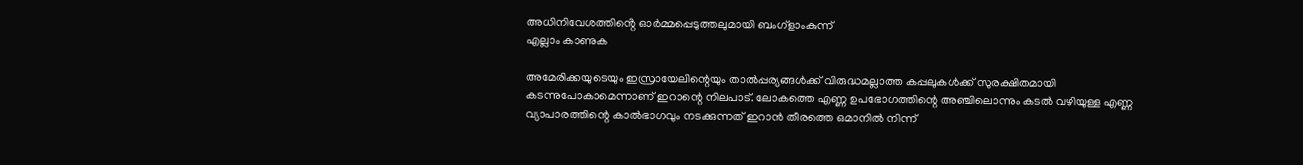അധിനിവേശത്തിൻ്റെ ഓർമ്മപ്പെടുത്തലുമായി ബംഗ്ളാംകുന്ന്
എല്ലാം കാണുക

അമേരിക്കയുടെയും ഇസ്രായേലിന്റെയും താൽപ്പര്യങ്ങൾക്ക് വിരുദ്ധമല്ലാത്ത കപ്പലുകൾക്ക് സുരക്ഷിതമായി കടന്നുപോകാമെന്നാണ് ഇറാന്റെ നിലപാട്. ലോകത്തെ എണ്ണ ഉപഭോഗത്തിന്റെ അഞ്ചിലൊന്നും കടൽ വഴിയുള്ള എണ്ണ വ്യാപാരത്തിന്റെ കാൽഭാഗവും നടക്കുന്നത് ഇറാൻ തീരത്തെ ഒമാനിൽ നിന്ന്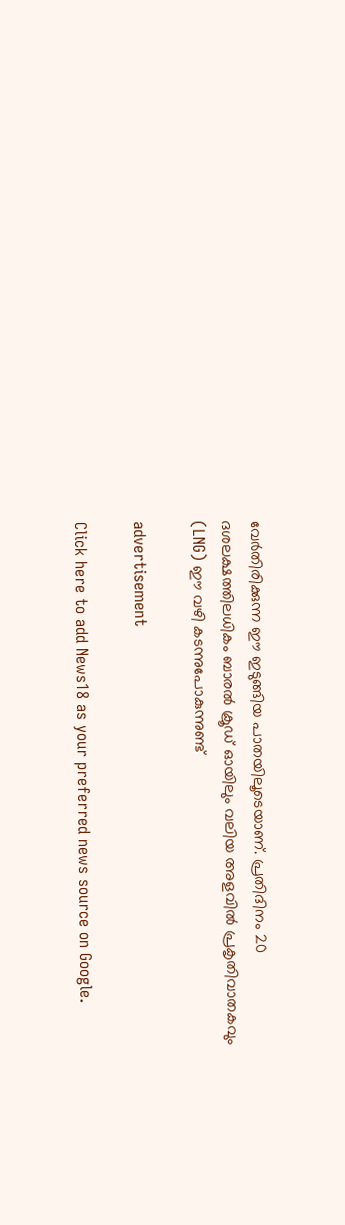വേർതിരിക്കുന്ന ഈ ഇടുങ്ങിയ പാതയിലൂടെയാണ്. പ്രതിദിനം 20 ദശലക്ഷത്തിലധികം ബാരൽ ക്രൂഡ് ഓയിലും വലിയ അളവിൽ പ്രകൃതിവാതകവും (LNG) ഈ വഴി കടന്നുപോകുന്നുണ്ട്

advertisement

Click here to add News18 as your preferred news source on Google.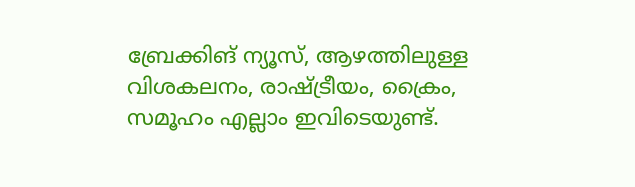ബ്രേക്കിങ് ന്യൂസ്, ആഴത്തിലുള്ള വിശകലനം, രാഷ്ട്രീയം, ക്രൈം, സമൂഹം എല്ലാം ഇവിടെയുണ്ട്.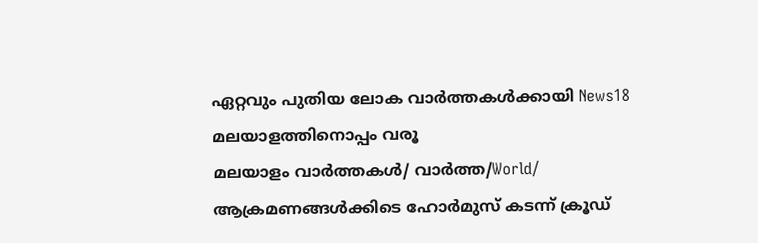ഏറ്റവും പുതിയ ലോക വാർത്തകൾക്കായി News18 മലയാളത്തിനൊപ്പം വരൂ
മലയാളം വാർത്തകൾ/ വാർത്ത/World/
ആക്രമണങ്ങൾക്കിടെ ഹോർമുസ് കടന്ന് ക്രൂഡ്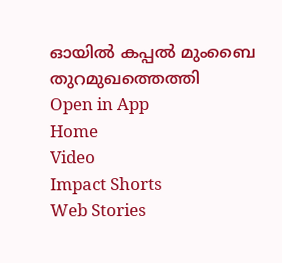ഓയിൽ കപ്പൽ മുംബൈ തുറമുഖത്തെത്തി
Open in App
Home
Video
Impact Shorts
Web Stories